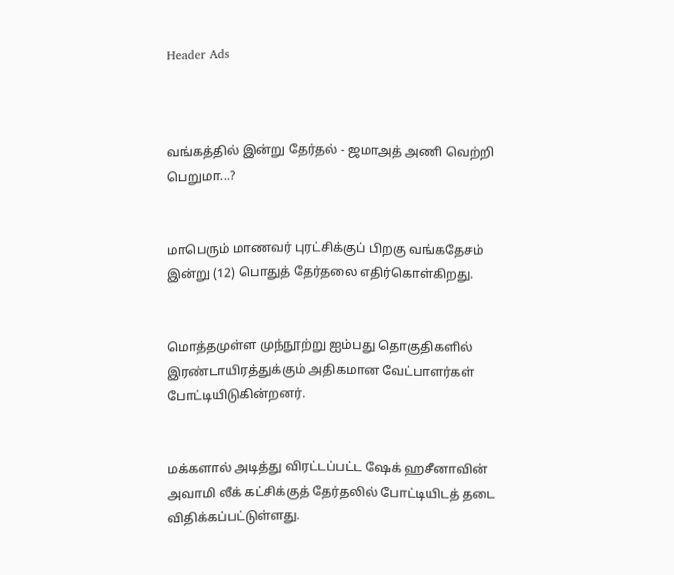Header Ads



வங்கத்தில் இன்று தேர்தல் - ஜமாஅத் அணி வெற்றி பெறுமா...?


மாபெரும் மாணவர் புரட்சிக்குப் பிறகு வங்கதேசம் இன்று (12) பொதுத் தேர்தலை எதிர்கொள்கிறது.


மொத்தமுள்ள முந்நூற்று ஐம்பது தொகுதிகளில் இரண்டாயிரத்துக்கும் அதிகமான வேட்பாளர்கள் போட்டியிடுகின்றனர்.


மக்களால் அடித்து விரட்டப்பட்ட ஷேக் ஹசீனாவின் அவாமி லீக் கட்சிக்குத் தேர்தலில் போட்டியிடத் தடை விதிக்கப்பட்டுள்ளது.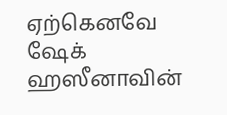ஏற்கெனவே ஷேக் ஹஸீனாவின்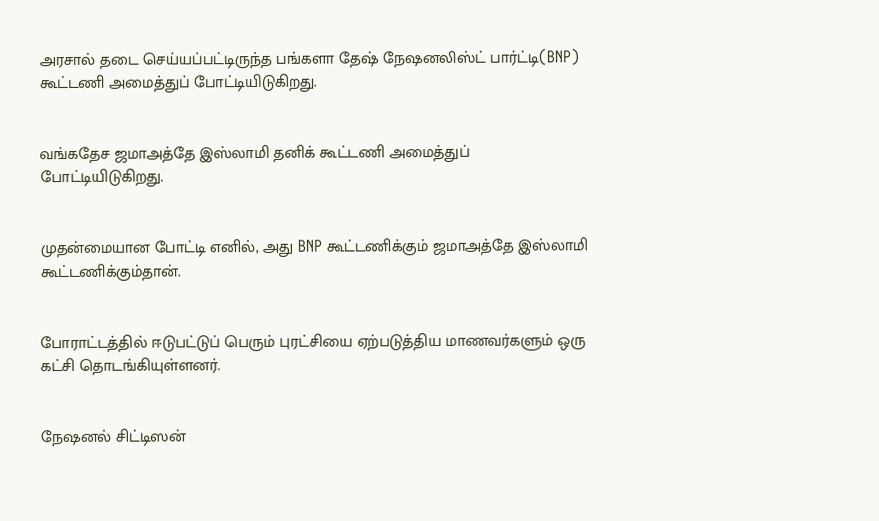அரசால் தடை செய்யப்பட்டிருந்த பங்களா தேஷ் நேஷனலிஸ்ட் பார்ட்டி(BNP)  கூட்டணி அமைத்துப் போட்டியிடுகிறது.


வங்கதேச ஜமாஅத்தே இஸ்லாமி தனிக் கூட்டணி அமைத்துப் போட்டியிடுகிறது.


முதன்மையான போட்டி எனில், அது BNP கூட்டணிக்கும் ஜமாஅத்தே இஸ்லாமி கூட்டணிக்கும்தான்.


போராட்டத்தில் ஈடுபட்டுப் பெரும் புரட்சியை ஏற்படுத்திய மாணவர்களும் ஒரு கட்சி தொடங்கியுள்ளனர்.


நேஷனல் சிட்டிஸன்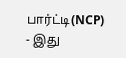பார்ட்டி(NCP) - இது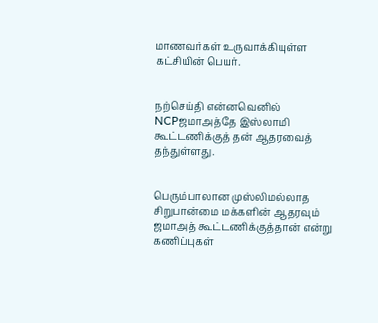மாணவர்கள் உருவாக்கியுள்ள கட்சியின் பெயர்.


நற்செய்தி என்னவெனில் NCPஜமாஅத்தே இஸ்லாமி கூட்டணிக்குத் தன் ஆதரவைத் தந்துள்ளது.


பெரும்பாலான முஸ்லிமல்லாத சிறுபான்மை மக்களின் ஆதரவும் ஜமாஅத் கூட்டணிக்குத்தான் என்று கணிப்புகள்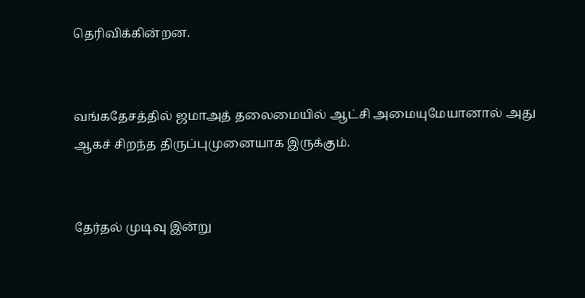தெரிவிக்கின்றன.


வங்கதேசத்தில் ஜமாஅத் தலைமையில் ஆட்சி அமையுமேயானால் அது ஆகச் சிறந்த திருப்புமுனையாக இருக்கும்.


தேர்தல் முடிவு இன்று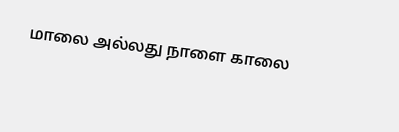மாலை அல்லது நாளை காலை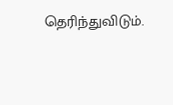தெரிந்துவிடும்.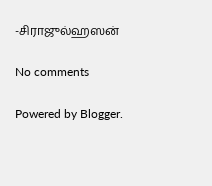-சிராஜுல்ஹஸன்

No comments

Powered by Blogger.